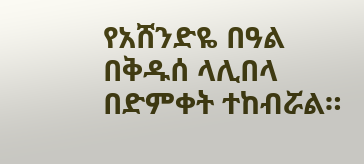የአሸንድዬ በዓል በቅዱሰ ላሊበላ በድምቀት ተከብሯል።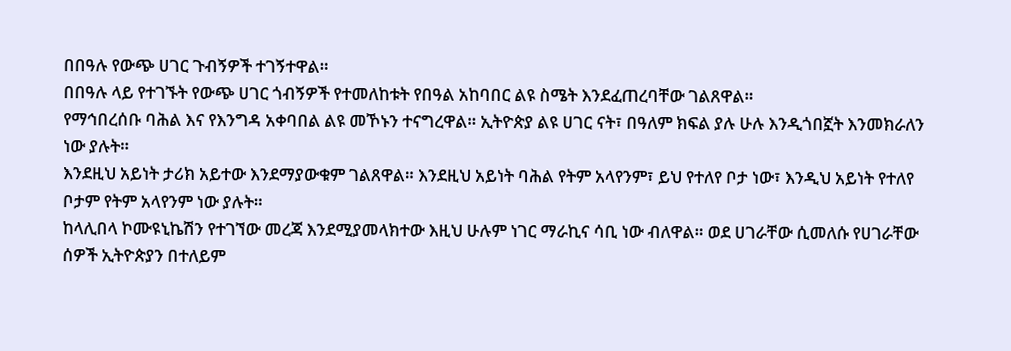በበዓሉ የውጭ ሀገር ጉብኝዎች ተገኝተዋል።
በበዓሉ ላይ የተገኙት የውጭ ሀገር ጎብኝዎች የተመለከቱት የበዓል አከባበር ልዩ ስሜት እንደፈጠረባቸው ገልጸዋል።
የማኅበረሰቡ ባሕል እና የእንግዳ አቀባበል ልዩ መኾኑን ተናግረዋል። ኢትዮጵያ ልዩ ሀገር ናት፣ በዓለም ክፍል ያሉ ሁሉ እንዲጎበኟት እንመክራለን ነው ያሉት።
እንደዚህ አይነት ታሪክ አይተው እንደማያውቁም ገልጸዋል። እንደዚህ አይነት ባሕል የትም አላየንም፣ ይህ የተለየ ቦታ ነው፣ እንዲህ አይነት የተለየ ቦታም የትም አላየንም ነው ያሉት።
ከላሊበላ ኮሙዩኒኬሽን የተገኘው መረጃ እንደሚያመላክተው እዚህ ሁሉም ነገር ማራኪና ሳቢ ነው ብለዋል። ወደ ሀገራቸው ሲመለሱ የሀገራቸው ሰዎች ኢትዮጵያን በተለይም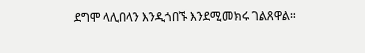ደግሞ ላሊበላን እንዲጎበኙ እንደሚመክሩ ገልጸዋል።